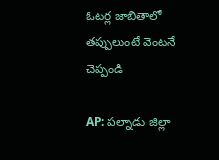ఓటర్ల జాబితాలో తప్పులుంటే వెంటనే చెప్పండి

AP: పల్నాడు జిల్లా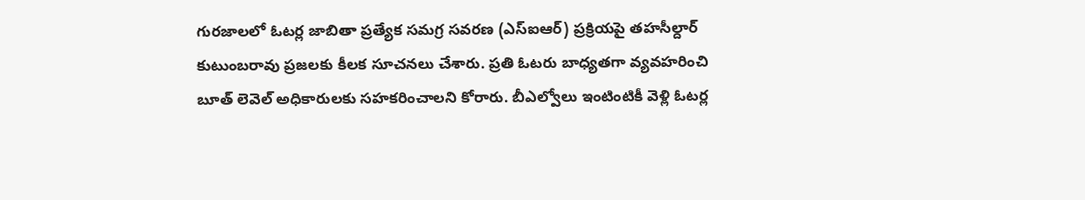గురజాలలో ఓటర్ల జాబితా ప్రత్యేక సమగ్ర సవరణ (ఎస్ఐఆర్) ప్రక్రియపై తహసీల్దార్ కుటుంబరావు ప్రజలకు కీలక సూచనలు చేశారు. ప్రతి ఓటరు బాధ్యతగా వ్యవహరించి బూత్ లెవెల్ అధికారులకు సహకరించాలని కోరారు. బీఎల్వోలు ఇంటింటికీ వెళ్లి ఓటర్ల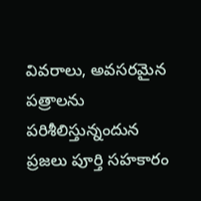వివరాలు, అవసరమైన పత్రాలను పరిశీలిస్తున్నందున ప్రజలు పూర్తి సహకారం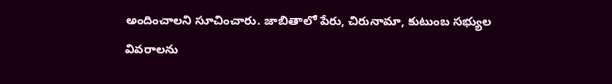అందించాలని సూచించారు. జాబితాలో పేరు, చిరునామా, కుటుంబ సభ్యుల వివరాలను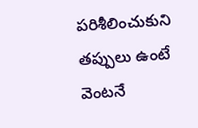పరిశీలించుకుని తప్పులు ఉంటే వెంటనే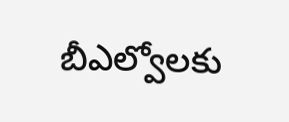బీఎల్వోలకు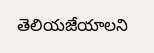తెలియజేయాలని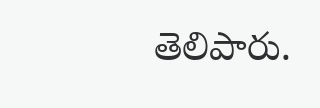తెలిపారు.